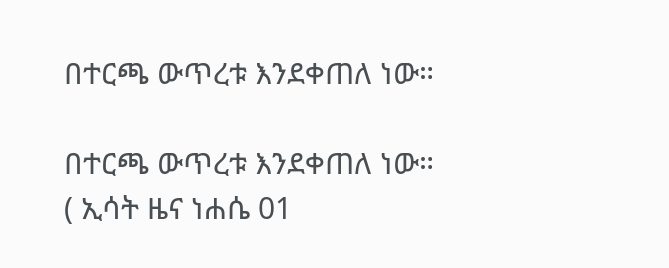በተርጫ ውጥረቱ እንደቀጠለ ነው።

በተርጫ ውጥረቱ እንደቀጠለ ነው።
( ኢሳት ዜና ነሐሴ 01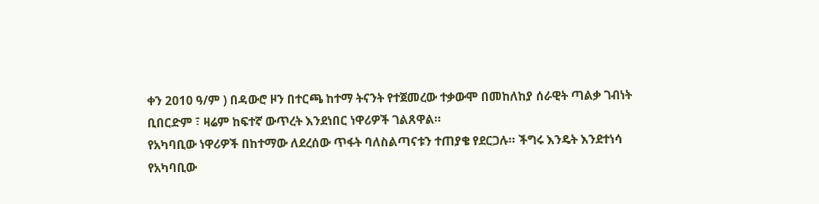ቀን 2010 ዓ/ም ) በዳውሮ ዞን በተርጫ ከተማ ትናንት የተጀመረው ተቃውሞ በመከለከያ ሰራዊት ጣልቃ ገብነት ቢበርድም ፣ ዛሬም ከፍተኛ ውጥረት እንደነበር ነዋሪዎች ገልጸዋል።
የአካባቢው ነዋሪዎች በከተማው ለደረሰው ጥፋት ባለስልጣናቱን ተጠያቄ የደርጋሉ። ችግሩ እንዴት እንደተነሳ የአካባቢው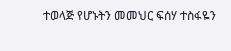ተወላጅ የሆኑትን መመህር ፍሰሃ ተስፋዬን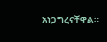አነጋግረናቸዋል።